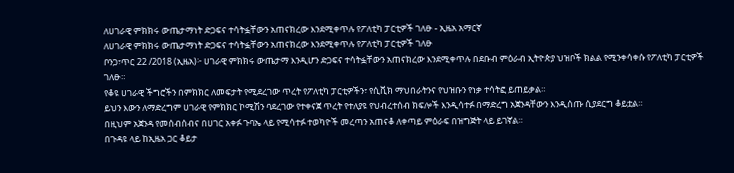ለሀገራዊ ምክክሩ ውጤታማነት ድጋፍና ተሳትፏቸውን አጠናክረው እንደሚቀጥሉ የፖለቲካ ፓርቲዎች ገለፁ - ኢዜአ አማርኛ
ለሀገራዊ ምክክሩ ውጤታማነት ድጋፍና ተሳትፏቸውን አጠናክረው እንደሚቀጥሉ የፖለቲካ ፓርቲዎች ገለፁ
ቦንጋ፣ጥር 22 /2018 (ኢዜአ)፦ ሀገራዊ ምክክሩ ውጤታማ እንዲሆን ድጋፍና ተሳትፏቸውን አጠናክረው እንደሚቀጥሉ በደቡብ ምዕራብ ኢትዮጵያ ህዝቦች ክልል የሚንቀሳቀሱ የፖለቲካ ፓርቲዎች ገለፁ።
የቆዩ ሀገራዊ ችግሮችን በምክክር ለመፍታት የሚደረገው ጥረት የፖለቲካ ፓርቲዎችን፣ የሲቪክ ማህበራትንና የህዝቡን የነቃ ተሳትፎ ይጠይቃል።
ይህን እውን ለማድረግም ሀገራዊ የምክክር ኮሚሽን ባደረገው የተቀናጀ ጥረት የተለያዩ የህብረተሰብ ክፍሎች እንዲሳተፉ በማድረግ አጀንዳቸውን እንዲሰጡ ሲያደርግ ቆይቷል።
በዚህም አጀንዳ የመሰብሰብና በሀገር አቀፉ ጉባኤ ላይ የሚሳተፉ ተወካዮች መረጣን አጠናቆ ለቀጣይ ምዕራፍ በዝግጅት ላይ ይገኛል።
በጉዳዩ ላይ ከኢዜአ ጋር ቆይታ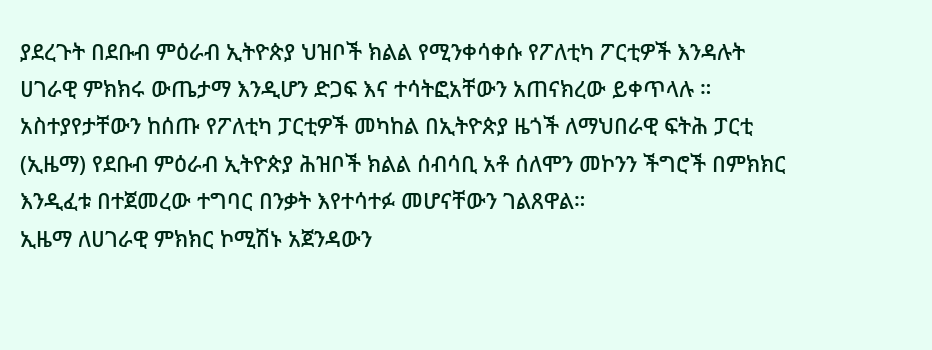ያደረጉት በደቡብ ምዕራብ ኢትዮጵያ ህዝቦች ክልል የሚንቀሳቀሱ የፖለቲካ ፖርቲዎች እንዳሉት ሀገራዊ ምክክሩ ውጤታማ እንዲሆን ድጋፍ እና ተሳትፎአቸውን አጠናክረው ይቀጥላሉ ።
አስተያየታቸውን ከሰጡ የፖለቲካ ፓርቲዎች መካከል በኢትዮጵያ ዜጎች ለማህበራዊ ፍትሕ ፓርቲ (ኢዜማ) የደቡብ ምዕራብ ኢትዮጵያ ሕዝቦች ክልል ሰብሳቢ አቶ ሰለሞን መኮንን ችግሮች በምክክር እንዲፈቱ በተጀመረው ተግባር በንቃት እየተሳተፉ መሆናቸውን ገልጸዋል።
ኢዜማ ለሀገራዊ ምክክር ኮሚሽኑ አጀንዳውን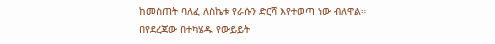ከመስጠት ባለፈ ለስኬቱ የራሱን ድርሻ እየተወጣ ነው ብለዋል።
በየደረጃው በተካሄዱ የውይይት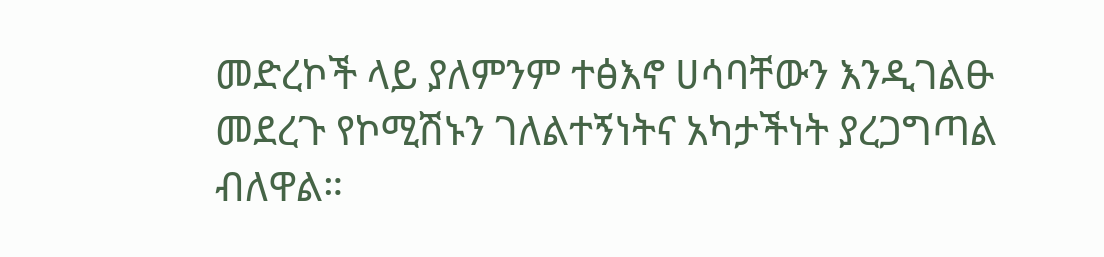መድረኮች ላይ ያለምንም ተፅእኖ ሀሳባቸውን እንዲገልፁ መደረጉ የኮሚሽኑን ገለልተኝነትና አካታችነት ያረጋግጣል ብለዋል።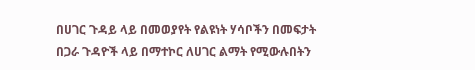በሀገር ጉዳይ ላይ በመወያየት የልዩነት ሃሳቦችን በመፍታት በጋራ ጉዳዮች ላይ በማተኮር ለሀገር ልማት የሚውሉበትን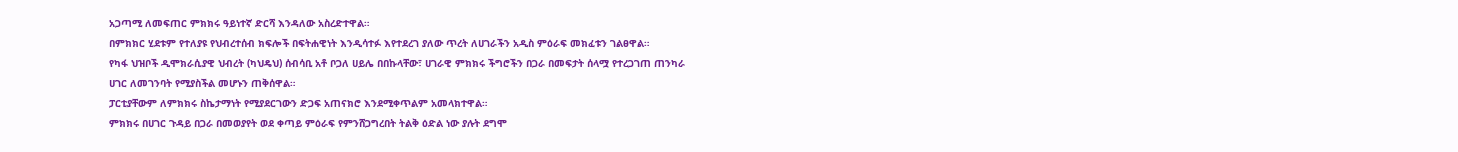አጋጣሚ ለመፍጠር ምክክሩ ዓይነተኛ ድርሻ እንዳለው አስረድተዋል።
በምክክር ሂደቱም የተለያዩ የህብረተሰብ ክፍሎች በፍትሐዊነት እንዲሳተፉ እየተደረገ ያለው ጥረት ለሀገራችን አዲስ ምዕራፍ መክፈቱን ገልፀዋል።
የካፋ ህዝቦች ዲሞክራሲያዊ ህብረት (ካህዴህ) ሰብሳቢ አቶ ቦጋለ ሀይሌ በበኩላቸው፣ ሀገራዊ ምክክሩ ችግሮችን በጋራ በመፍታት ሰላሟ የተረጋገጠ ጠንካራ ሀገር ለመገንባት የሚያስችል መሆኑን ጠቅሰዋል።
ፓርቲያቸውም ለምክክሩ ስኬታማነት የሚያደርገውን ድጋፍ አጠናክሮ እንደሚቀጥልም አመላክተዋል።
ምክክሩ በሀገር ጉዳይ በጋራ በመወያየት ወደ ቀጣይ ምዕራፍ የምንሸጋግረበት ትልቅ ዕድል ነው ያሉት ደግሞ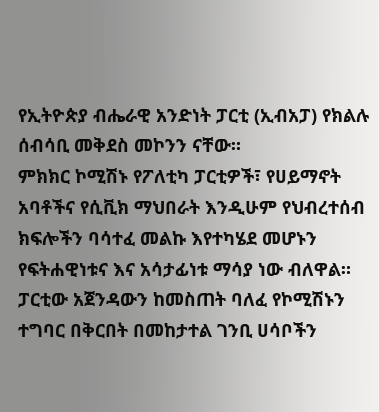የኢትዮጵያ ብሔራዊ አንድነት ፓርቲ (ኢብአፓ) የክልሉ ሰብሳቢ መቅደስ መኮንን ናቸው።
ምክክር ኮሚሽኑ የፖለቲካ ፓርቲዎች፣ የሀይማኖት አባቶችና የሲቪክ ማህበራት እንዲሁም የህብረተሰብ ክፍሎችን ባሳተፈ መልኩ እየተካሄደ መሆኑን የፍትሐዊነቱና እና አሳታፊነቱ ማሳያ ነው ብለዋል።
ፓርቲው አጀንዳውን ከመስጠት ባለፈ የኮሚሽኑን ተግባር በቅርበት በመከታተል ገንቢ ሀሳቦችን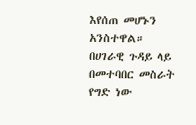እየሰጠ መሆኑን አንስተዋል።
በሀገራዊ ጉዳይ ላይ በመተባበር መስራት የግድ ነው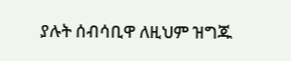ያሉት ሰብሳቢዋ ለዚህም ዝግጁ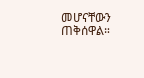መሆናቸውን ጠቅሰዋል።